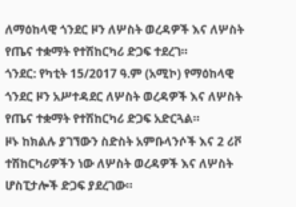ለማዕከላዊ ጎንደር ዞን ለሦስት ወረዳዎች እና ለሦስት የጤና ተቋማት የተሽከርካሪ ድጋፍ ተደረገ።
ጎንደር: የካቲት 15/2017 ዓ.ም (አሚኮ) የማዕከላዊ ጎንደር ዞን አሥተዳደር ለሦስት ወረዳዎች እና ለሦስት የጤና ተቋማት የተሽከርካሪ ድጋፍ አድርጓል።
ዞኑ ከክልሉ ያገኘውን ስድስት አምቡላንሶች እና 2 ሪቮ ተሽከርካሪዎችን ነው ለሦስት ወረዳዎች እና ለሦስት ሆስፒታሎች ድጋፍ ያደረገው።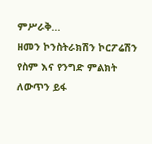ምሥራቅ...
ዘመን ኮንስትራክሽን ኮርፖሬሽን የስም እና የንግድ ምልክት ለውጥን ይፋ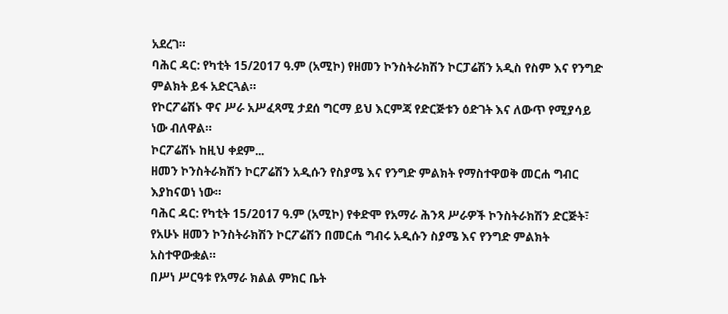አደረገ።
ባሕር ዳር: የካቲት 15/2017 ዓ.ም (አሚኮ) የዘመን ኮንስትራክሽን ኮርፓሬሽን አዲስ የስም እና የንግድ ምልክት ይፋ አድርጓል።
የኮርፖሬሽኑ ዋና ሥራ አሥፈጻሚ ታደሰ ግርማ ይህ እርምጃ የድርጅቱን ዕድገት እና ለውጥ የሚያሳይ ነው ብለዋል።
ኮርፖሬሽኑ ከዚህ ቀደም...
ዘመን ኮንስትራክሽን ኮርፖሬሽን አዲሱን የስያሜ እና የንግድ ምልክት የማስተዋወቅ መርሐ ግብር እያከናወነ ነው።
ባሕር ዳር: የካቲት 15/2017 ዓ.ም (አሚኮ) የቀድሞ የአማራ ሕንጻ ሥራዎች ኮንስትራክሽን ድርጅት፣ የአሁኑ ዘመን ኮንስትራክሽን ኮርፖሬሽን በመርሐ ግብሩ አዲሱን ስያሜ እና የንግድ ምልክት አስተዋውቋል።
በሥነ ሥርዓቱ የአማራ ክልል ምክር ቤት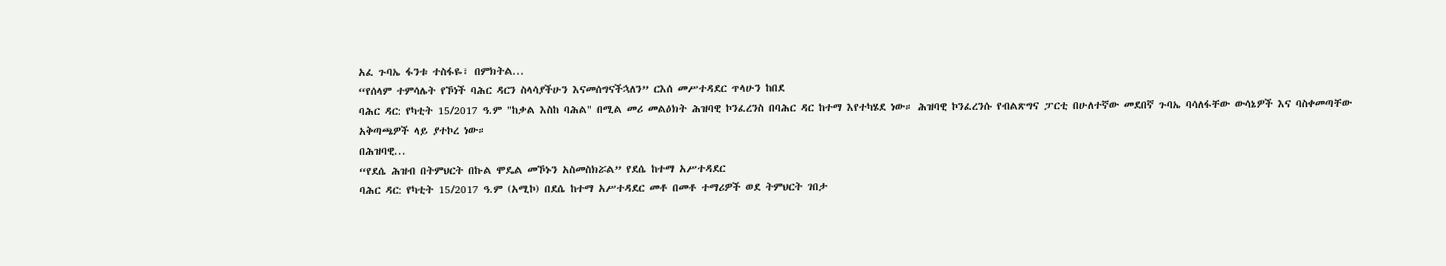አፈ ጉባኤ ፋንቱ ተስፋዬ፣ በምክትል...
“የሰላም ተምሳሌት የኾነች ባሕር ዳርን ስላሳያችሁን እናመሰግናችኋለን” ርእሰ መሥተዳደር ጥላሁን ከበደ
ባሕር ዳር: የካቲት 15/2017 ዓ.ም "ከቃል እስከ ባሕል" በሚል መሪ መልዕክት ሕዝባዊ ኮንፈረንስ በባሕር ዳር ከተማ እየተካሄደ ነው። ሕዝባዊ ኮንፈረንሱ የብልጽግና ፓርቲ በሁለተኛው መደበኛ ጉባኤ ባሳለፋቸው ውሳኔዎች እና ባስቀመጣቸው አቅጣጫዎች ላይ ያተኮረ ነው።
በሕዝባዊ...
“የደሴ ሕዝብ በትምህርት በኩል ሞዴል መኾኑን አስመስክሯል” የደሴ ከተማ አሥተዳደር
ባሕር ዳር: የካቲት 15/2017 ዓ.ም (አሚኮ) በደሴ ከተማ አሥተዳደር መቶ በመቶ ተማሪዎች ወደ ትምህርት ገበታ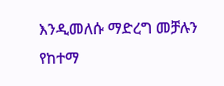እንዲመለሱ ማድረግ መቻሉን የከተማ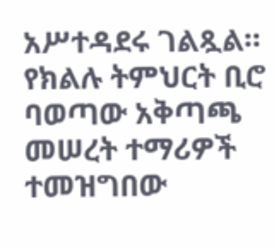አሥተዳደሩ ገልጿል።
የክልሉ ትምህርት ቢሮ ባወጣው አቅጣጫ መሠረት ተማሪዎች ተመዝግበው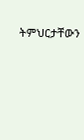ትምህርታቸውን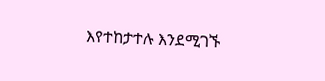እየተከታተሉ እንደሚገኙ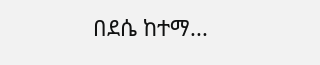በደሴ ከተማ...